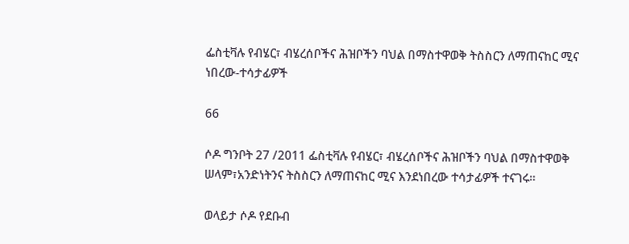ፌስቲቫሉ የብሄር፣ ብሄረሰቦችና ሕዝቦችን ባህል በማስተዋወቅ ትስስርን ለማጠናከር ሚና ነበረው-ተሳታፊዎች

66

ሶዶ ግንቦት 27 /2011 ፌስቲቫሉ የብሄር፣ ብሄረሰቦችና ሕዝቦችን ባህል በማስተዋወቅ ሠላም፣አንድነትንና ትስስርን ለማጠናከር ሚና እንደነበረው ተሳታፊዎች ተናገሩ፡፡

ወላይታ ሶዶ የደቡብ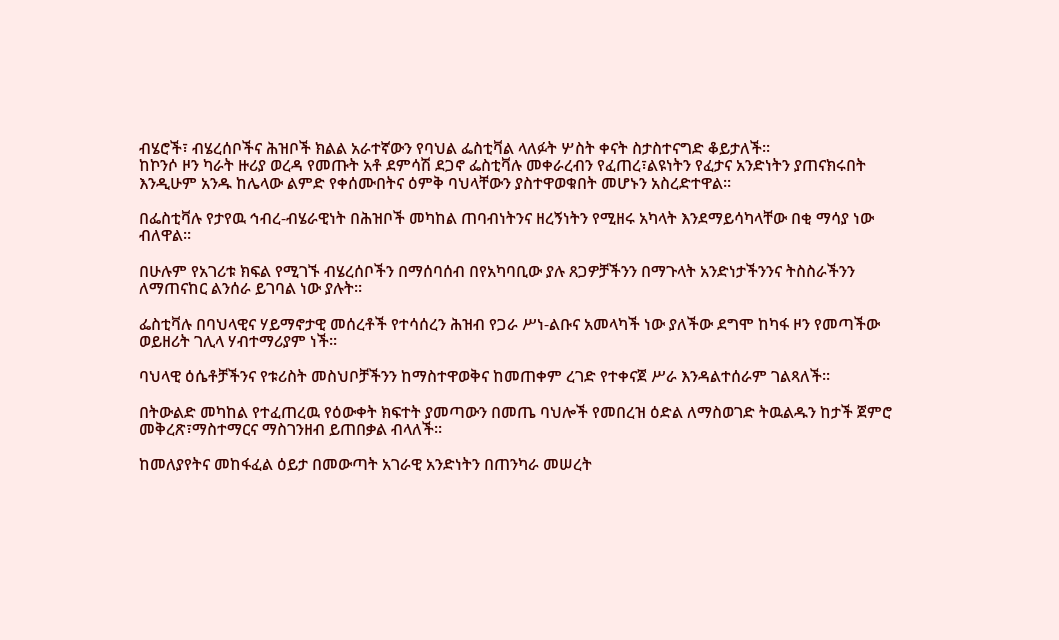ብሄሮች፣ ብሄረሰቦችና ሕዝቦች ክልል አራተኛውን የባህል ፌስቲቫል ላለፉት ሦስት ቀናት ስታስተናግድ ቆይታለች፡፡
ከኮንሶ ዞን ካራት ዙሪያ ወረዳ የመጡት አቶ ደምሳሽ ደጋኖ ፌስቲቫሉ መቀራረብን የፈጠረ፣ልዩነትን የፈታና አንድነትን ያጠናክሩበት እንዲሁም አንዱ ከሌላው ልምድ የቀሰሙበትና ዕምቅ ባህላቸውን ያስተዋወቁበት መሆኑን አስረድተዋል፡፡

በፌስቲቫሉ የታየዉ ኅብረ-ብሄራዊነት በሕዝቦች መካከል ጠባብነትንና ዘረኝነትን የሚዘሩ አካላት እንደማይሳካላቸው በቂ ማሳያ ነው ብለዋል፡፡

በሁሉም የአገሪቱ ክፍል የሚገኙ ብሄረሰቦችን በማሰባሰብ በየአካባቢው ያሉ ጸጋዎቻችንን በማጉላት አንድነታችንንና ትስስራችንን ለማጠናከር ልንሰራ ይገባል ነው ያሉት፡፡

ፌስቲቫሉ በባህላዊና ሃይማኖታዊ መሰረቶች የተሳሰረን ሕዝብ የጋራ ሥነ-ልቡና አመላካች ነው ያለችው ደግሞ ከካፋ ዞን የመጣችው ወይዘሪት ገሊላ ሃብተማሪያም ነች፡፡

ባህላዊ ዕሴቶቻችንና የቱሪስት መስህቦቻችንን ከማስተዋወቅና ከመጠቀም ረገድ የተቀናጀ ሥራ እንዳልተሰራም ገልጻለች፡፡

በትውልድ መካከል የተፈጠረዉ የዕውቀት ክፍተት ያመጣውን በመጤ ባህሎች የመበረዝ ዕድል ለማስወገድ ትዉልዱን ከታች ጀምሮ መቅረጽ፣ማስተማርና ማስገንዘብ ይጠበቃል ብላለች፡፡

ከመለያየትና መከፋፈል ዕይታ በመውጣት አገራዊ አንድነትን በጠንካራ መሠረት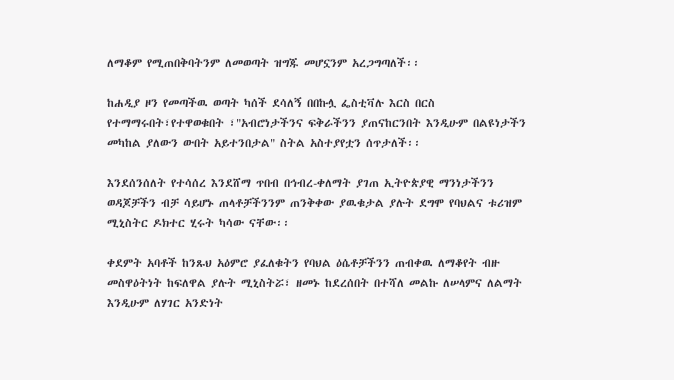ለማቆም የሚጠበቅባትንም ለመወጣት ዝግጁ መሆኗንም አረጋግጣለች፡፡

ከሐዲያ ዞን የመጣችዉ ወጣት ካሰች ደሳለኝ በበኩሏ ፌስቲቫሉ እርስ በርስ የተማማሩበት፣የተዋወቁበት ፣"አብሮነታችንና ፍቅራችንን ያጠናከርንበት እንዲሁም በልዩነታችን መካከል ያለውን ውበት አይተንበታል" ስትል አስተያየቷን ሰጥታለች፡፡

እንደሰንሰለት የተሳሰረ እንደሸማ ጥበብ በኅብረ-ቀለማት ያገጠ ኢትዮጵያዊ ማንነታችንን ወዳጆቻችን ብቻ ሳይሆኑ ጠላቶቻችንንም ጠንቅቀው ያዉቁታል ያሉት ደግሞ የባህልና ቱሪዝም ሚኒስትር ዶክተር ሂሩት ካሳው ናቸው፡፡

ቀደምት አባቶች ከንጹህ አዕምሮ ያፈለቁትን የባህል ዕሴቶቻችንን ጠብቀዉ ለማቆየት ብዙ መስዋዕትነት ከፍለዋል ያሉት ሚኒስትሯ፣ ዘመኑ ከደረሰበት በተሻለ መልኩ ለሠላምና ለልማት እንዲሁም ለሃገር አንድነት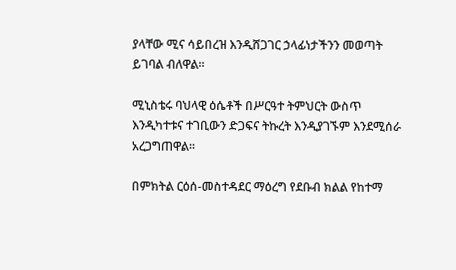ያላቸው ሚና ሳይበረዝ እንዲሸጋገር ኃላፊነታችንን መወጣት ይገባል ብለዋል፡፡

ሚኒስቴሩ ባህላዊ ዕሴቶች በሥርዓተ ትምህርት ውስጥ እንዲካተቱና ተገቢውን ድጋፍና ትኩረት እንዲያገኙም እንደሚሰራ አረጋግጠዋል፡፡

በምክትል ርዕሰ-መስተዳደር ማዕረግ የደቡብ ክልል የከተማ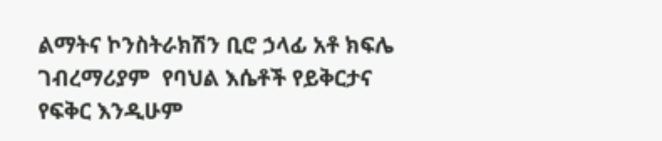ልማትና ኮንስትራክሽን ቢሮ ኃላፊ አቶ ክፍሌ ገብረማሪያም  የባህል እሴቶች የይቅርታና የፍቅር እንዲሁም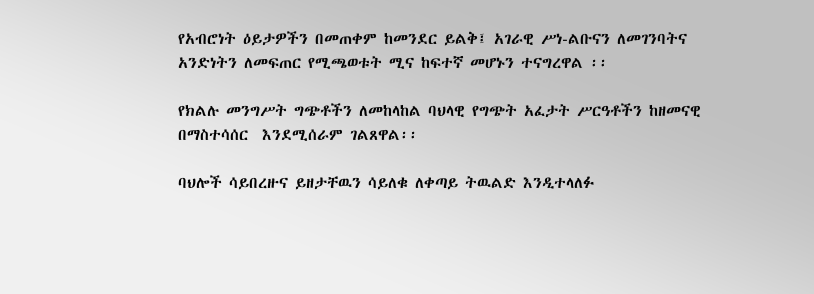የአብሮነት ዕይታዎችን በመጠቀም ከመንደር ይልቅ፤ አገራዊ ሥነ-ልቡናን ለመገንባትና አንድነትን ለመፍጠር የሚጫወቱት ሚና ከፍተኛ መሆኑን ተናግረዋል ፡፡

የክልሉ መንግሥት ግጭቶችን ለመከላከል ባህላዊ የግጭት አፈታት ሥርዓቶችን ከዘመናዊ በማስተሳሰር  እንደሚሰራም ገልጸዋል፡፡

ባህሎች ሳይበረዙና ይዘታቸዉን ሳይለቁ ለቀጣይ ትዉልድ እንዲተላለፉ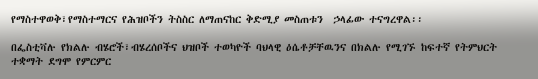የማስተዋወቅ፣የማስተማርና የሕዝቦችን ትስስር ለማጠናከር ቅድሚያ መስጠቱን  ኃላፊው ተናግረዋል፡፡

በፌስቲቫሉ የክልሉ ብሄሮች፣ብሄረሰቦችና ህዝቦች ተወካዮች ባህላዊ ዕሴቶቻቸዉንና በክልሉ የሚገኙ ከፍተኛ የትምህርት ተቋማት ደግሞ የምርምር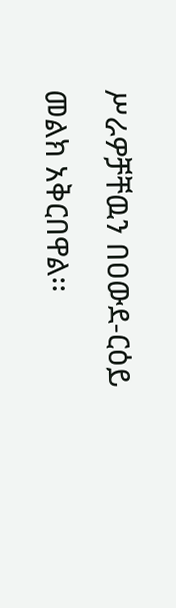ሥራዎቻቸዉን በዐውደ-ርዕይ መልክ አቅርበዋል፡፡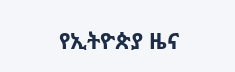የኢትዮጵያ ዜና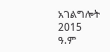አገልግሎት
2015
ዓ.ም